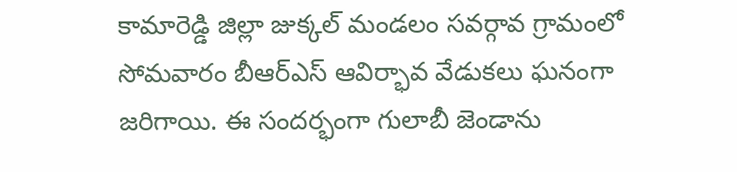కామారెడ్డి జిల్లా జుక్కల్ మండలం సవర్గావ గ్రామంలో సోమవారం బీఆర్ఎస్ ఆవిర్భావ వేడుకలు ఘనంగా జరిగాయి. ఈ సందర్భంగా గులాబీ జెండాను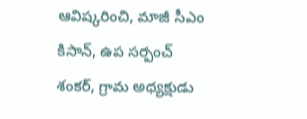ఆవిష్కరించి, మాజీ సీఎం కిసాన్, ఉప సర్పంచ్ శంకర్, గ్రామ అధ్యక్షుడు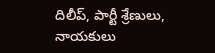దిలీప్, పార్టీ శ్రేణులు, నాయకులు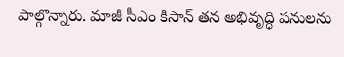పాల్గొన్నారు. మాజీ సీఎం కిసాన్ తన అభివృద్ధి పనులను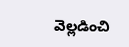వెల్లడించి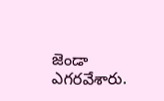జెండా ఎగరవేశారు.